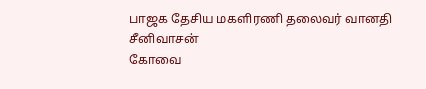பாஜக தேசிய மகளிரணி தலைவர் வானதி சீனிவாசன்
கோவை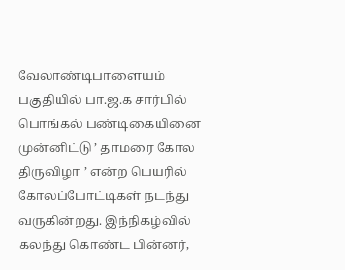வேலாண்டிபாளையம் பகுதியில் பா.ஜ.க சார்பில் பொங்கல் பண்டிகையினை முன்னிட்டு ’ தாமரை கோல திருவிழா ’ என்ற பெயரில் கோலப்போட்டிகள் நடந்து வருகின்றது. இந்நிகழ்வில் கலந்து கொண்ட பின்னர்,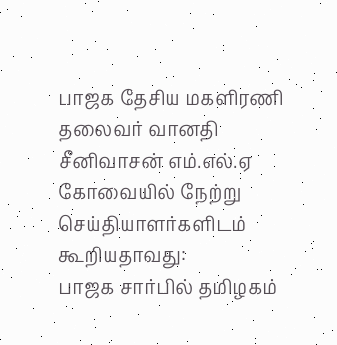பாஜக தேசிய மகளிரணி தலைவர் வானதி சீனிவாசன் எம்.எல்.ஏ கோவையில் நேற்று செய்தியாளர்களிடம் கூறியதாவது:
பாஜக சார்பில் தமிழகம்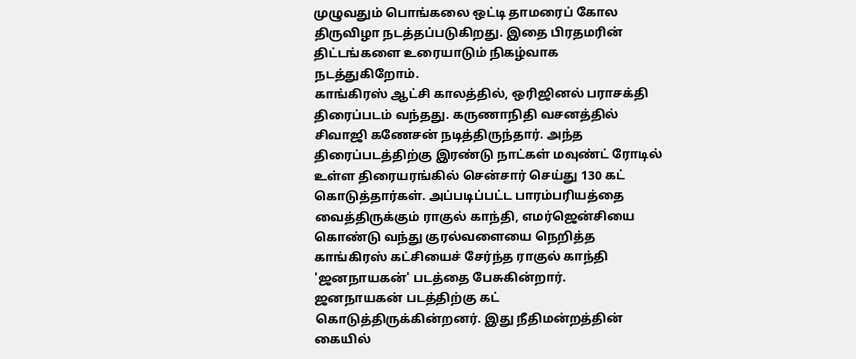முழுவதும் பொங்கலை ஒட்டி தாமரைப் கோல திருவிழா நடத்தப்படுகிறது. இதை பிரதமரின் திட்டங்களை உரையாடும் நிகழ்வாக நடத்துகிறோம்.
காங்கிரஸ் ஆட்சி காலத்தில், ஒரிஜினல் பராசக்தி திரைப்படம் வந்தது. கருணாநிதி வசனத்தில் சிவாஜி கணேசன் நடித்திருந்தார். அந்த திரைப்படத்திற்கு இரண்டு நாட்கள் மவுண்ட் ரோடில் உள்ள திரையரங்கில் சென்சார் செய்து 130 கட் கொடுத்தார்கள். அப்படிப்பட்ட பாரம்பரியத்தை வைத்திருக்கும் ராகுல் காந்தி, எமர்ஜென்சியை கொண்டு வந்து குரல்வளையை நெறித்த காங்கிரஸ் கட்சியைச் சேர்ந்த ராகுல் காந்தி 'ஜனநாயகன்' படத்தை பேசுகின்றார்.
ஜனநாயகன் படத்திற்கு கட் கொடுத்திருக்கின்றனர். இது நீதிமன்றத்தின் கையில்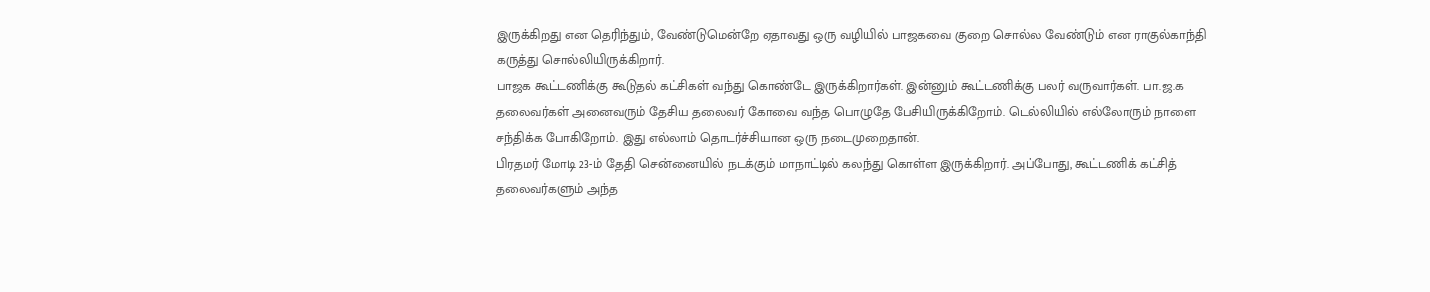இருக்கிறது என தெரிந்தும், வேண்டுமென்றே ஏதாவது ஒரு வழியில் பாஜகவை குறை சொல்ல வேண்டும் என ராகுல்காந்தி கருத்து சொல்லியிருக்கிறார்.
பாஜக கூட்டணிக்கு கூடுதல் கட்சிகள் வந்து கொண்டே இருக்கிறார்கள். இன்னும் கூட்டணிக்கு பலர் வருவார்கள். பா.ஜ.க தலைவர்கள் அனைவரும் தேசிய தலைவர் கோவை வந்த பொழுதே பேசியிருக்கிறோம். டெல்லியில் எல்லோரும் நாளை சந்திக்க போகிறோம். இது எல்லாம் தொடர்ச்சியான ஒரு நடைமுறைதான்.
பிரதமர் மோடி 23-ம் தேதி சென்னையில் நடக்கும் மாநாட்டில் கலந்து கொள்ள இருக்கிறார். அப்போது, கூட்டணிக் கட்சித் தலைவர்களும் அந்த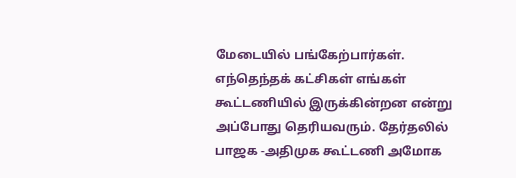மேடையில் பங்கேற்பார்கள். எந்தெந்தக் கட்சிகள் எங்கள் கூட்டணியில் இருக்கின்றன என்று அப்போது தெரியவரும். தேர்தலில் பாஜக -அதிமுக கூட்டணி அமோக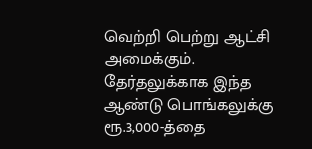வெற்றி பெற்று ஆட்சி அமைக்கும். தேர்தலுக்காக இந்த ஆண்டு பொங்கலுக்கு ரூ.3,000-த்தை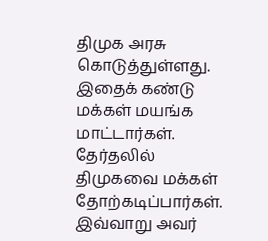திமுக அரசு கொடுத்துள்ளது. இதைக் கண்டு மக்கள் மயங்க மாட்டார்கள். தேர்தலில் திமுகவை மக்கள் தோற்கடிப்பார்கள். இவ்வாறு அவர்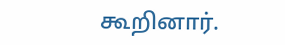கூறினார்.